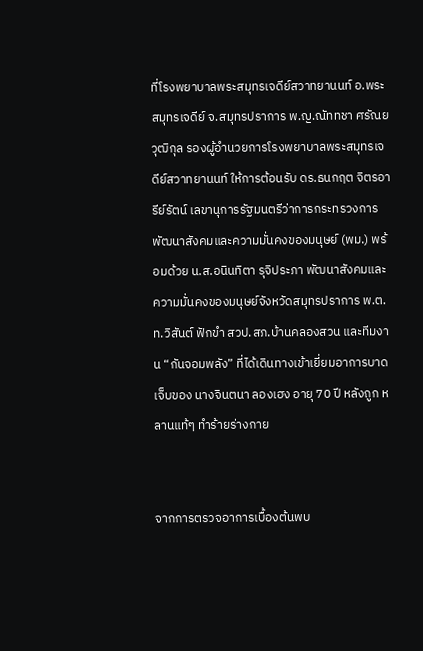ที่โรงพยาบาลพระสมุทรเจดีย์สวาทยานนท์ อ.พระสมุทรเจดีย์ จ.สมุทรปราการ พ.ญ.ณัททชา ศรัณยวุฒิกุล รองผู้อำนวยการโรงพยาบาลพระสมุทรเจดีย์สวาทยานนท์ ให้การต้อนรับ ดร.ธนกฤต จิตรอารีย์รัตน์ เลขานุการรัฐมนตรีว่าการกระทรวงการพัฒนาสังคมและความมั่นคงของมนุษย์ (พม.) พร้อมด้วย น.ส.อนินทิตา รุจิประภา พัฒนาสังคมและความมั่นคงของมนุษย์จังหวัดสมุทรปราการ พ.ต.ท.วิสันต์ ฟักขำ สวป.สภ.บ้านคลองสวน และทีมงาน “กันจอมพลัง” ที่ได้เดินทางเข้าเยี่ยมอาการบาดเจ็บของ นางจินตนา ลองเฮง อายุ 70 ปี หลังถูก หลานแท้ๆ ทำร้ายร่างกาย


จากการตรวจอาการเบื้องต้นพบ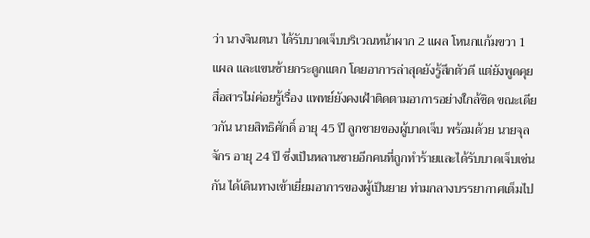ว่า นางจินตนา ได้รับบาดเจ็บบริเวณหน้าผาก 2 แผล โหนกแก้มขวา 1 แผล และแขนซ้ายกระดูกแตก โดยอาการล่าสุดยังรู้สึกตัวดี แต่ยังพูดคุยสื่อสารไม่ค่อยรู้เรื่อง แพทย์ยังคงเฝ้าติดตามอาการอย่างใกล้ชิด ขณะเดียวกัน นายสิทธิศักดิ์ อายุ 45 ปี ลูกชายของผู้บาดเจ็บ พร้อมด้วย นายจุลจักร อายุ 24 ปี ซึ่งเป็นหลานชายอีกคนที่ถูกทำร้ายและได้รับบาดเจ็บเช่นกัน ได้เดินทางเข้าเยี่ยมอาการของผู้เป็นยาย ท่ามกลางบรรยากาศเต็มไป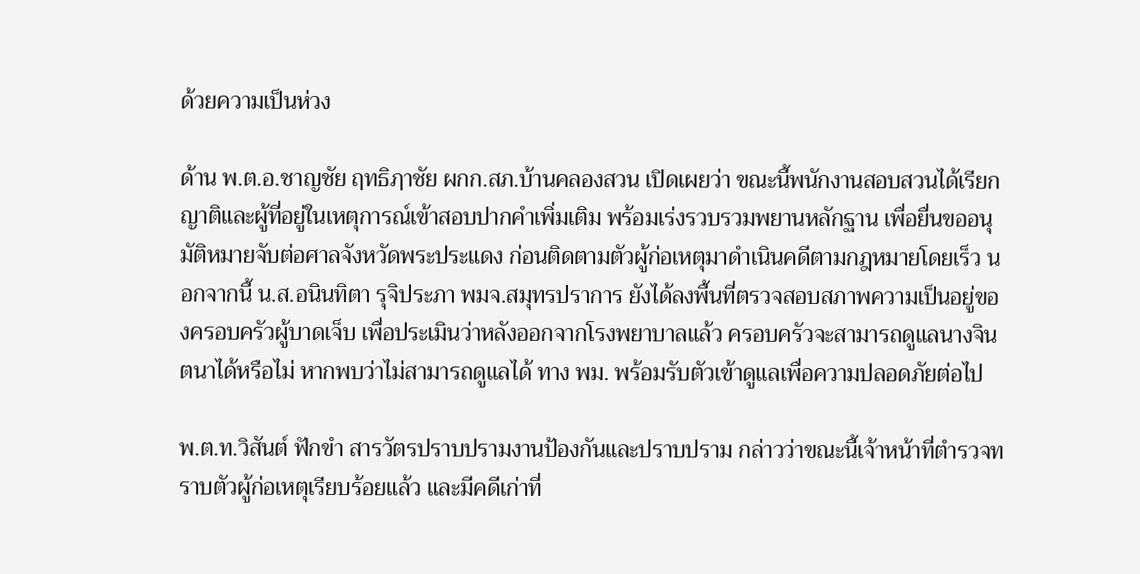ด้วยความเป็นห่วง

ด้าน พ.ต.อ.ชาญชัย ฤทธิฦาชัย ผกก.สภ.บ้านคลองสวน เปิดเผยว่า ขณะนี้พนักงานสอบสวนได้เรียกญาติและผู้ที่อยู่ในเหตุการณ์เข้าสอบปากคำเพิ่มเติม พร้อมเร่งรวบรวมพยานหลักฐาน เพื่อยื่นขออนุมัติหมายจับต่อศาลจังหวัดพระประแดง ก่อนติดตามตัวผู้ก่อเหตุมาดำเนินคดีตามกฎหมายโดยเร็ว นอกจากนี้ น.ส.อนินทิตา รุจิประภา พมจ.สมุทรปราการ ยังได้ลงพื้นที่ตรวจสอบสภาพความเป็นอยู่ของครอบครัวผู้บาดเจ็บ เพื่อประเมินว่าหลังออกจากโรงพยาบาลแล้ว ครอบครัวจะสามารถดูแลนางจินตนาได้หรือไม่ หากพบว่าไม่สามารถดูแลได้ ทาง พม. พร้อมรับตัวเข้าดูแลเพื่อความปลอดภัยต่อไป

พ.ต.ท.วิสันต์ ฟักขำ สารวัตรปราบปรามงานป้องกันและปราบปราม กล่าวว่าขณะนี้เจ้าหน้าที่ตำรวจทราบตัวผู้ก่อเหตุเรียบร้อยแล้ว และมีคดีเก่าที่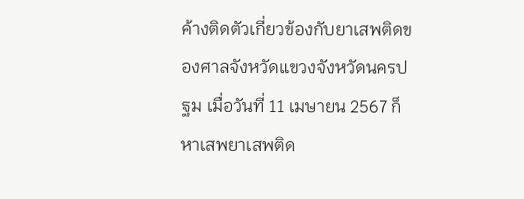ค้างติดตัวเกี่ยวข้องกับยาเสพติดของศาลจังหวัดแขวงจังหวัดนครปฐม เมื่อวันที่ 11 เมษายน 2567 ก็หาเสพยาเสพติด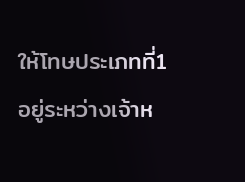ให้โทษประเภทที่1 อยู่ระหว่างเจ้าห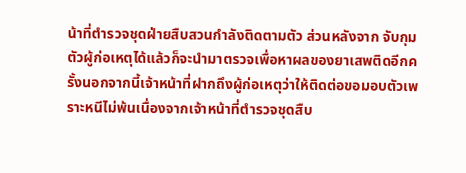น้าที่ตำรวจชุดฝ่ายสืบสวนกำลังติดตามตัว ส่วนหลังจาก จับกุมตัวผู้ก่อเหตุได้แล้วก็จะนำมาตรวจเพื่อหาผลของยาเสพติดอีกครั้งนอกจากนี้เจ้าหน้าที่ฝากถึงผู้ก่อเหตุว่าให้ติดต่อขอมอบตัวเพราะหนีไม่พ้นเนื่องจากเจ้าหน้าที่ตำรวจชุดสืบ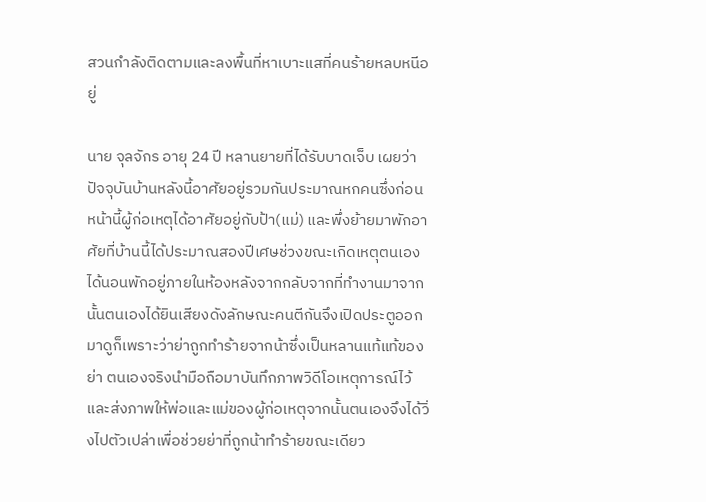สวนกำลังติดตามและลงพื้นที่หาเบาะแสที่คนร้ายหลบหนีอยู่

นาย จุลจักร อายุ 24 ปี หลานยายที่ได้รับบาดเจ็บ เผยว่าปัจจุบันบ้านหลังนี้อาศัยอยู่รวมกันประมาณหกคนซึ่งก่อนหน้านี้ผู้ก่อเหตุได้อาศัยอยู่กับป้า(แม่) และพึ่งย้ายมาพักอาศัยที่บ้านนี้ได้ประมาณสองปีเศษช่วงขณะเกิดเหตุตนเองได้นอนพักอยู่ภายในห้องหลังจากกลับจากที่ทำงานมาจากนั้นตนเองได้ยินเสียงดังลักษณะคนตีกันจึงเปิดประตูออกมาดูก็เพราะว่าย่าถูกทำร้ายจากน้าซึ่งเป็นหลานแท้แท้ของย่า ตนเองจริงนำมือถือมาบันทึกภาพวิดีโอเหตุการณ์ไว้และส่งภาพให้พ่อและแม่ของผู้ก่อเหตุจากนั้นตนเองจึงได้วิ่งไปตัวเปล่าเพื่อช่วยย่าที่ถูกน้าทำร้ายขณะเดียว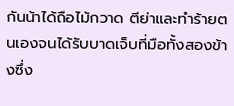กันน้าได้ถือไม้กวาด ตีย่าและทำร้ายตนเองจนได้รับบาดเจ็บที่มือทั้งสองข้างซึ่ง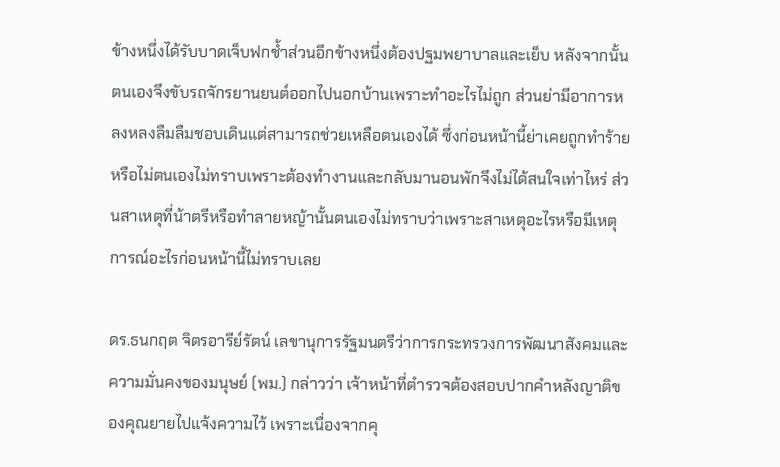ข้างหนึ่งได้รับบาดเจ็บฟกช้ำส่วนอีกข้างหนึ่งต้องปฐมพยาบาลและเย็บ หลังจากนั้นตนเองจึงขับรถจักรยานยนต์ออกไปนอกบ้านเพราะทำอะไรไม่ถูก ส่วนย่ามีอาการหลงหลงลืมลืมชอบเดินแต่สามารถช่วยเหลือตนเองได้ ซึ่งก่อนหน้านี้ย่าเคยถูกทำร้ายหรือไม่ตนเองไม่ทราบเพราะต้องทำงานและกลับมานอนพักจึงไม่ได้สนใจเท่าไหร่ ส่วนสาเหตุที่น้าตรีหรือทำลายหญ้านั้นตนเองไม่ทราบว่าเพราะสาเหตุอะไรหรือมีเหตุการณ์อะไรก่อนหน้านี้ไม่ทราบเลย

ดร.ธนกฤต จิตรอารีย์รัตน์ เลขานุการรัฐมนตรีว่าการกระทรวงการพัฒนาสังคมและความมั่นคงของมนุษย์ (พม.) กล่าวว่า เจ้าหน้าที่ตำรวจต้องสอบปากคำหลังญาติของคุณยายไปแจ้งความไว้ เพราะเนื่องจากคุ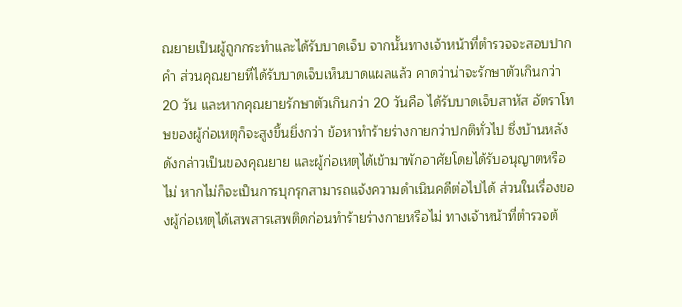ณยายเป็นผู้ถูกกระทำและได้รับบาดเจ็บ จากนั้นทางเจ้าหน้าที่ตำรวจจะสอบปากคำ ส่วนคุณยายที่ได้รับบาดเจ็บเห็นบาดแผลแล้ว คาดว่าน่าจะรักษาตัวเกินกว่า 20 วัน และหากคุณยายรักษาตัวเกินกว่า 20 วันคือ ได้รับบาดเจ็บสาหัส อัตราโทษของผู้ก่อเหตุก็จะสูงขึ้นยิ่งกว่า ข้อหาทำร้ายร่างกายกว่าปกติทั่วไป ซึ่งบ้านหลังดังกล่าวเป็นของคุณยาย และผู้ก่อเหตุได้เข้ามาพักอาศัยโดยได้รับอนุญาตหรือไม่ หากไม่ก็จะเป็นการบุกรุกสามารถแจ้งความดำเนินคดีต่อไปได้ ส่วนในเรื่องของผู้ก่อเหตุได้เสพสารเสพติดก่อนทำร้ายร่างกายหรือไม่ ทางเจ้าหน้าที่ตำรวจต้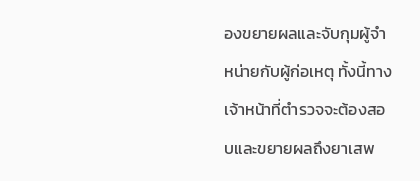องขยายผลและจับกุมผู้จำหน่ายกับผู้ก่อเหตุ ทั้งนี้ทางเจ้าหน้าที่ตำรวจจะต้องสอบและขยายผลถึงยาเสพ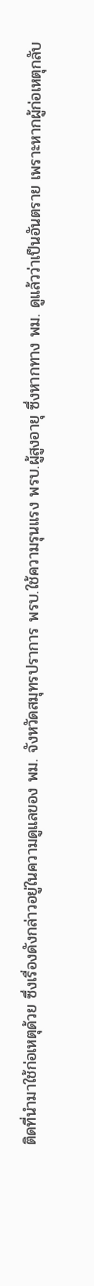ติดที่นำมาใช้ก่อเหตุด้วย ซึ่งเรื่องดังกล่าวอยู่ในความดูแลของ พม. จังหวัดสมุทรปราการ พรบ.ใช้ความรุนแรง พรบ.ผู้สูงอายุ ซึ่งหากทาง พม. ดูแล้วว่าเป็นอันตราย เพราะหากผู้ก่อเหตุกลับ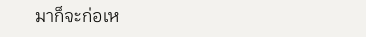มาก็จะก่อเห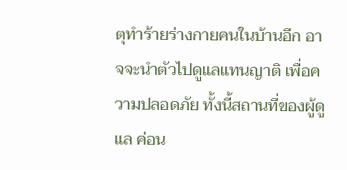ตุทำร้ายร่างกายคนในบ้านอีก อาจจะนำตัวไปดูแลแทนญาติ เพื่อความปลอดภัย ทั้งนี้สถานที่ของผู้ดูแล ค่อน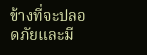ข้างที่จะปลอดภัยและมี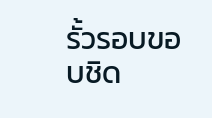รั้วรอบขอบชิด